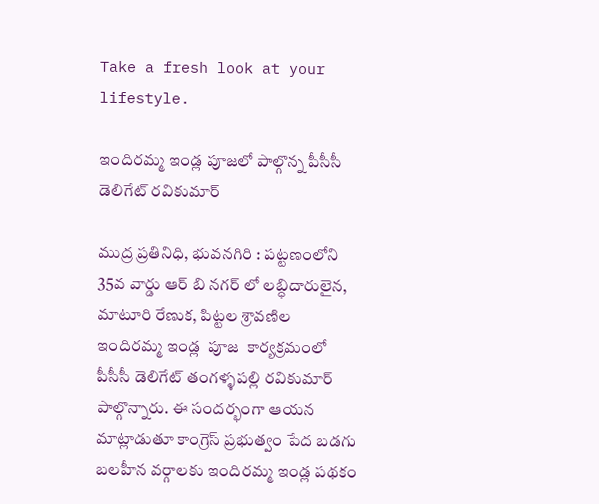Take a fresh look at your lifestyle.

ఇందిరమ్మ ఇండ్ల పూజలో పాల్గొన్న పీసీసీ డెలిగేట్ రవికుమార్

ముద్ర ప్రతినిధి, భువనగిరి : పట్టణంలోని 35వ వార్డు ఆర్ బి నగర్ లో లబ్ధిదారులైన, మాటూరి రేణుక, పిట్టల శ్రావణిల ఇందిరమ్మ ఇండ్ల  పూజ  కార్యక్రమంలో పీసీసీ డెలిగేట్ తంగళ్ళపల్లి రవికుమార్ పాల్గొన్నారు. ఈ సందర్భంగా ఆయన మాట్లాడుతూ కాంగ్రెస్ ప్రభుత్వం పేద బడగు బలహీన వర్గాలకు ఇందిరమ్మ ఇండ్ల పథకం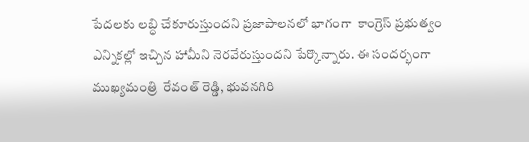పేదలకు లబ్ధి చేకూరుస్తుందని ప్రజాపాలనలో భాగంగా  కాంగ్రెస్ ప్రభుత్వం ఎన్నికల్లో ఇచ్చిన హామీని నెరవేరుస్తుందని పేర్కొన్నారు. ఈ సందర్భంగా ముఖ్యమంత్రి  రేవంత్ రెడ్డి, భువనగిరి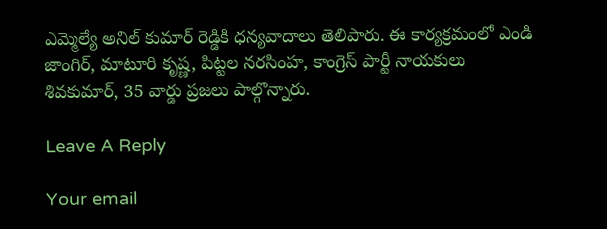ఎమ్మెల్యే అనిల్ కుమార్ రెడ్డికి ధన్యవాదాలు తెలిపారు. ఈ కార్యక్రమంలో ఎండి జాంగిర్, మాటూరి కృష్ణ, పిట్టల నరసింహ, కాంగ్రెస్ పార్టీ నాయకులు శివకుమార్, 35 వార్డు ప్రజలు పాల్గొన్నారు.

Leave A Reply

Your email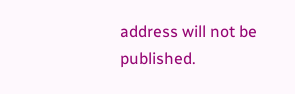address will not be published.